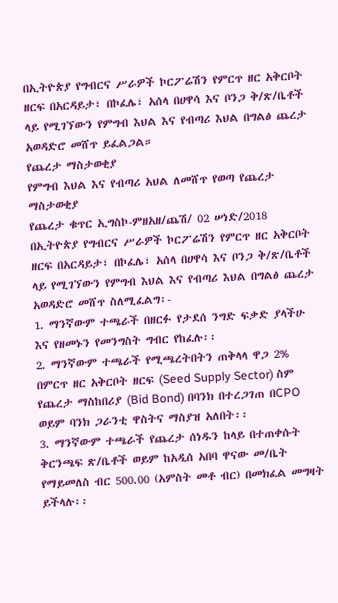በኢትዮጵያ የግብርና ሥራዎች ኮርፖሬሽን የምርጥ ዘር አቅርቦት ዘርፍ በአርዳይታ፣ በኮፈሌ፣ አሰላ በሀዋሳ እና ቦንጋ ቅ/ጽ/ቤቶች ላይ የሚገኘውን የምግብ እህል እና የብጣሪ እህል በግልፅ ጨረታ አወዳድሮ መሸጥ ይፈልጋል።
የጨረታ ማስታወቂያ
የምግብ እህል እና የብጣሪ አህል ለመሸጥ የወጣ የጨረታ ማስታወቂያ
የጨረታ ቁጥር ኢግስኮ-ምዘአዘ/ጨሽ/ 02 ሠነድ/2018
በኢትዮጵያ የግብርና ሥራዎች ኮርፖሬሽን የምርጥ ዘር አቅርቦት ዘርፍ በአርዳይታ፣ በኮፈሌ፣ አሰላ በሀዋሳ እና ቦንጋ ቅ/ጽ/ቤቶች ላይ የሚገኘውን የምግብ እህል እና የብጣሪ እህል በግልፅ ጨረታ አወዳድሮ መሸጥ ስለሚፈልግ፡-
1. ማንኛውም ተጫራች በዘርፉ የታደሰ ንግድ ፍቃድ ያላችሁ እና የዘመኑን የመንግስት ግብር የከፈሉ፡፡
2. ማንኛውም ተጫራች የሚጫረትበትን ጠቅላላ ዋጋ 2% በምርጥ ዘር አቅርቦት ዘርፍ (Seed Supply Sector) ስም የጨረታ ማስከበሪያ (Bid Bond) በባንክ በተረጋገጠ በCPO ወይም ባንክ ጋራንቲ ዋስትና ማስያዝ አለበት፡፡
3. ማንኛውም ተጫራች የጨረታ ሰነዱን ከላይ በተጠቀሱት ቅርንጫፍ ጽ/ቤቶች ወይም ከአዲሰ አበባ ዋናው መ/ቤት የማይመለስ ብር 500.00 (አምስት መቶ ብር) በመክፈል መግዛት ይችላሉ፡፡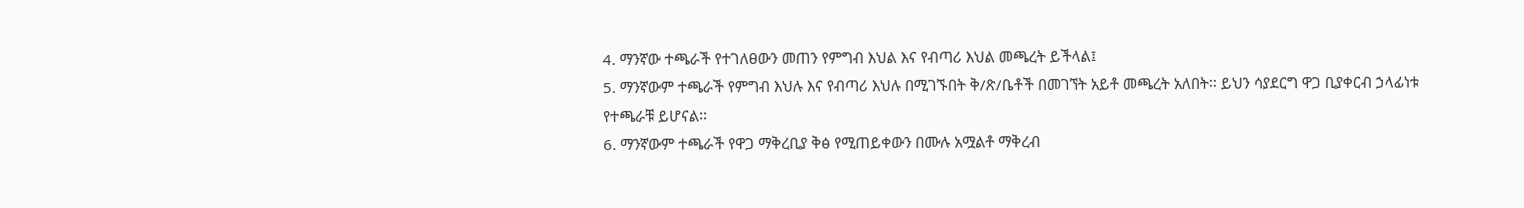4. ማንኛው ተጫራች የተገለፀውን መጠን የምግብ እህል እና የብጣሪ እህል መጫረት ይችላል፤
5. ማንኛውም ተጫራች የምግብ እህሉ እና የብጣሪ እህሉ በሚገኙበት ቅ/ጽ/ቤቶች በመገኘት አይቶ መጫረት አለበት፡፡ ይህን ሳያደርግ ዋጋ ቢያቀርብ ኃላፊነቱ የተጫራቹ ይሆናል፡፡
6. ማንኛውም ተጫራች የዋጋ ማቅረቢያ ቅፅ የሚጠይቀውን በሙሉ አሟልቶ ማቅረብ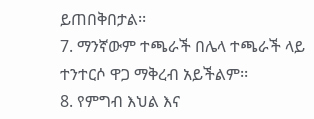ይጠበቅበታል፡፡
7. ማንኛውም ተጫራች በሌላ ተጫራች ላይ ተንተርሶ ዋጋ ማቅረብ አይችልም፡፡
8. የምግብ እህል እና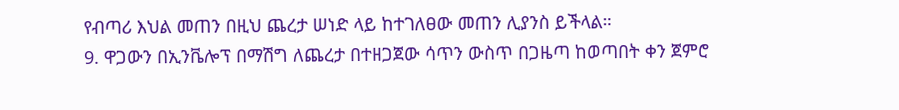የብጣሪ እህል መጠን በዚህ ጨረታ ሠነድ ላይ ከተገለፀው መጠን ሊያንስ ይችላል።
9. ዋጋውን በኢንቬሎፕ በማሽግ ለጨረታ በተዘጋጀው ሳጥን ውስጥ በጋዜጣ ከወጣበት ቀን ጀምሮ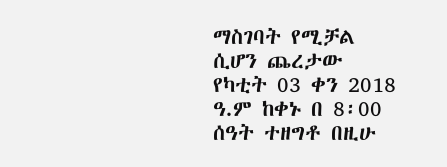ማስገባት የሚቻል ሲሆን ጨረታው የካቲት 03 ቀን 2018 ዓ.ም ከቀኑ በ 8፡00 ሰዓት ተዘግቶ በዚሁ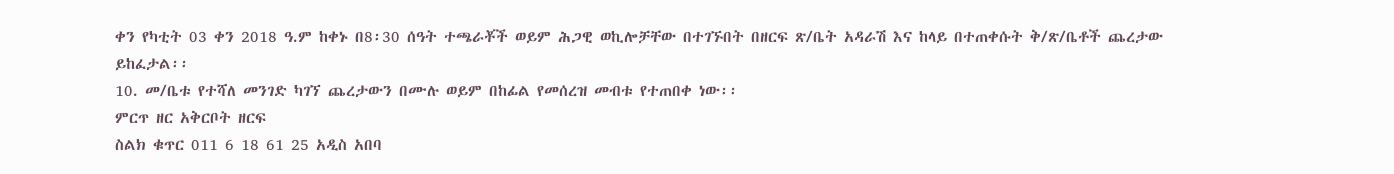ቀን የካቲት 03 ቀን 2018 ዓ.ም ከቀኑ በ8፡30 ሰዓት ተጫራቾች ወይም ሕጋዊ ወኪሎቻቸው በተገኙበት በዘርፍ ጽ/ቤት አዳራሽ እና ከላይ በተጠቀሱት ቅ/ጽ/ቤቶች ጨረታው ይከፈታል፡፡
10. መ/ቤቱ የተሻለ መንገድ ካገኘ ጨረታውን በሙሉ ወይም በከፊል የመሰረዝ መብቱ የተጠበቀ ነው፡፡
ምርጥ ዘር አቅርቦት ዘርፍ
ስልክ ቁጥር 011 6 18 61 25 አዲስ አበባ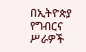በኢትዮጵያ የግብርና ሥራዎች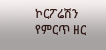ኮርፖሬሽን የምርጥ ዘር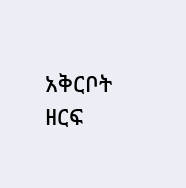አቅርቦት ዘርፍ